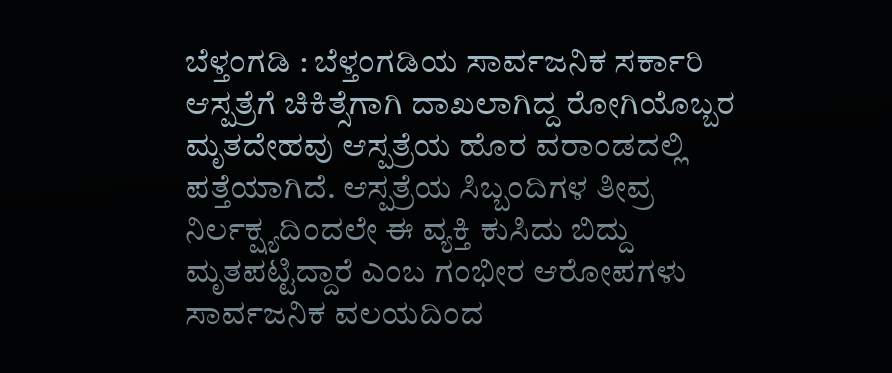ಬೆಳ್ತಂಗಡಿ : ಬೆಳ್ತಂಗಡಿಯ ಸಾರ್ವಜನಿಕ ಸರ್ಕಾರಿ ಆಸ್ಪತ್ರೆಗೆ ಚಿಕಿತ್ಸೆಗಾಗಿ ದಾಖಲಾಗಿದ್ದ ರೋಗಿಯೊಬ್ಬರ ಮೃತದೇಹವು ಆಸ್ಪತ್ರೆಯ ಹೊರ ವರಾಂಡದಲ್ಲಿ ಪತ್ತೆಯಾಗಿದೆ. ಆಸ್ಪತ್ರೆಯ ಸಿಬ್ಬಂದಿಗಳ ತೀವ್ರ ನಿರ್ಲಕ್ಷ್ಯದಿಂದಲೇ ಈ ವ್ಯಕ್ತಿ ಕುಸಿದು ಬಿದ್ದು ಮೃತಪಟ್ಟಿದ್ದಾರೆ ಎಂಬ ಗಂಭೀರ ಆರೋಪಗಳು ಸಾರ್ವಜನಿಕ ವಲಯದಿಂದ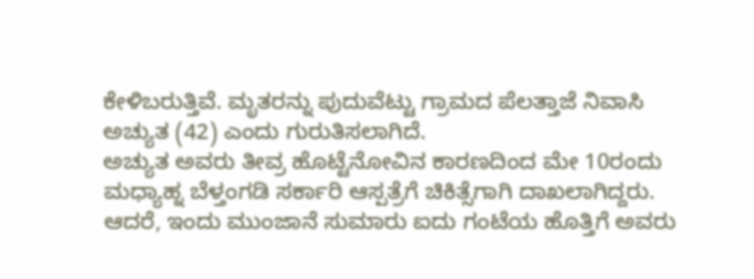ಕೇಳಿಬರುತ್ತಿವೆ. ಮೃತರನ್ನು ಪುದುವೆಟ್ಟು ಗ್ರಾಮದ ಪೆಲತ್ತಾಜೆ ನಿವಾಸಿ ಅಚ್ಯುತ (42) ಎಂದು ಗುರುತಿಸಲಾಗಿದೆ.
ಅಚ್ಯುತ ಅವರು ತೀವ್ರ ಹೊಟ್ಟೆನೋವಿನ ಕಾರಣದಿಂದ ಮೇ 10ರಂದು ಮಧ್ಯಾಹ್ನ ಬೆಳ್ತಂಗಡಿ ಸರ್ಕಾರಿ ಆಸ್ಪತ್ರೆಗೆ ಚಿಕಿತ್ಸೆಗಾಗಿ ದಾಖಲಾಗಿದ್ದರು. ಆದರೆ, ಇಂದು ಮುಂಜಾನೆ ಸುಮಾರು ಐದು ಗಂಟೆಯ ಹೊತ್ತಿಗೆ ಅವರು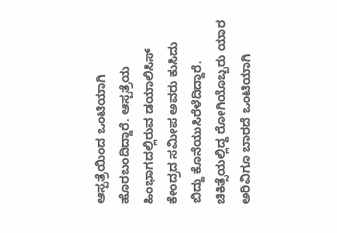ಆಸ್ಪತ್ರೆಯಿಂದ ಒಂಟಿಯಾಗಿ ಹೊರಬಂದಿದ್ದಾರೆ. ಆಸ್ಪತ್ರೆಯ ಹಿಂಭಾಗದಲ್ಲಿರುವ ಡಯಾಲಿಸಿಸ್ ಕೇಂದ್ರದ ಸಮೀಪ ಅವರು ಕುಸಿದು ಬಿದ್ದು ಕೊನೆಯುಸಿರೆಳೆದಿದ್ದಾರೆ.
ಚಿಕಿತ್ಸೆಯಲ್ಲಿದ್ದ ರೋಗಿಯೊಬ್ಬರು ಯಾರ ಅರಿವಿಗೂ ಬಾರದೆ ಒಂಟಿಯಾಗಿ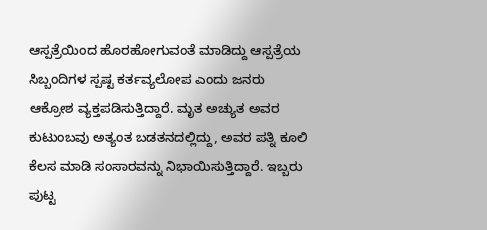ಆಸ್ಪತ್ರೆಯಿಂದ ಹೊರಹೋಗುವಂತೆ ಮಾಡಿದ್ದು ಆಸ್ಪತ್ರೆಯ ಸಿಬ್ಬಂದಿಗಳ ಸ್ಪಷ್ಟ ಕರ್ತವ್ಯಲೋಪ ಎಂದು ಜನರು ಆಕ್ರೋಶ ವ್ಯಕ್ತಪಡಿಸುತ್ತಿದ್ದಾರೆ. ಮೃತ ಅಚ್ಯುತ ಅವರ ಕುಟುಂಬವು ಅತ್ಯಂತ ಬಡತನದಲ್ಲಿದ್ದು, ಅವರ ಪತ್ನಿ ಕೂಲಿ ಕೆಲಸ ಮಾಡಿ ಸಂಸಾರವನ್ನು ನಿಭಾಯಿಸುತ್ತಿದ್ದಾರೆ. ಇಬ್ಬರು ಪುಟ್ಟ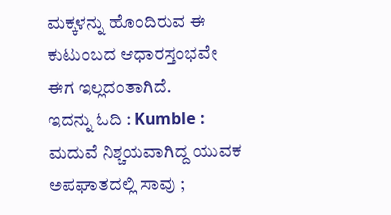ಮಕ್ಕಳನ್ನು ಹೊಂದಿರುವ ಈ ಕುಟುಂಬದ ಆಧಾರಸ್ತಂಭವೇ ಈಗ ಇಲ್ಲದಂತಾಗಿದೆ.
ಇದನ್ನು ಓದಿ : Kumble : ಮದುವೆ ನಿಶ್ಚಯವಾಗಿದ್ದ ಯುವಕ ಅಪಘಾತದಲ್ಲಿ ಸಾವು ;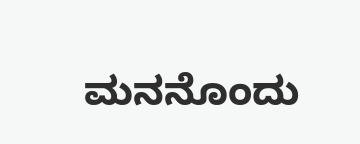ಮನನೊಂದು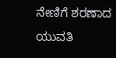ನೇಣಿಗೆ ಶರಣಾದ ಯುವತಿ